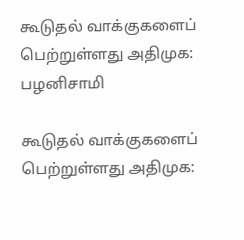கூடுதல் வாக்குகளைப் பெற்றுள்ளது அதிமுக: பழனிசாமி

கூடுதல் வாக்குகளைப் பெற்றுள்ளது அதிமுக: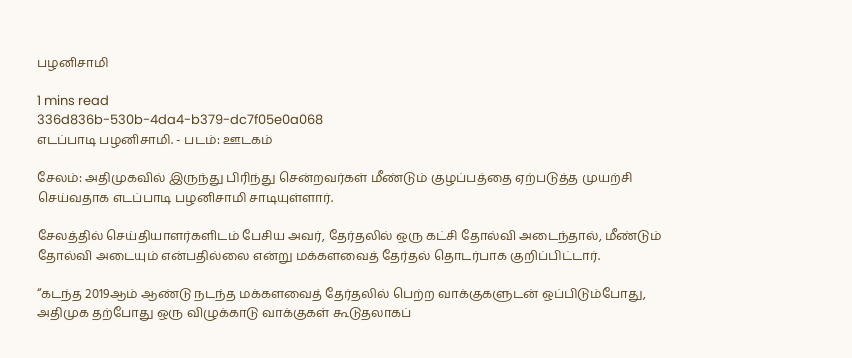பழனிசாமி

1 mins read
336d836b-530b-4da4-b379-dc7f05e0a068
எடப்பாடி பழனிசாமி. - படம்: ஊடகம்

சேலம்: அதிமுகவில் இருந்து பிரிந்து சென்றவர்கள் மீண்டும் குழப்பத்தை ஏற்படுத்த முயற்சி செய்வதாக எடப்பாடி பழனிசாமி சாடியுள்ளார்.

சேலத்தில் செய்தியாளர்களிடம் பேசிய அவர், தேர்தலில் ஒரு கட்சி தோல்வி அடைந்தால், மீண்டும் தோல்வி அடையும் என்பதில்லை என்று மக்களவைத் தேர்தல் தொடர்பாக குறிப்பிட்டார்.

“கடந்த 2019ஆம் ஆண்டு நடந்த மக்களவைத் தேர்தலில் பெற்ற வாக்குகளுடன் ஒப்பிடும்போது, அதிமுக தற்போது ஒரு விழுக்காடு வாக்குகள் கூடுதலாகப்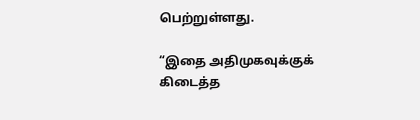பெற்றுள்ளது.

“இதை அதிமுகவுக்குக் கிடைத்த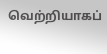வெற்றியாகப்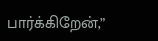பார்க்கிறேன்,”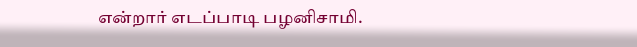என்றார் எடப்பாடி பழனிசாமி.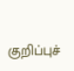குறிப்புச்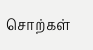சொற்கள்